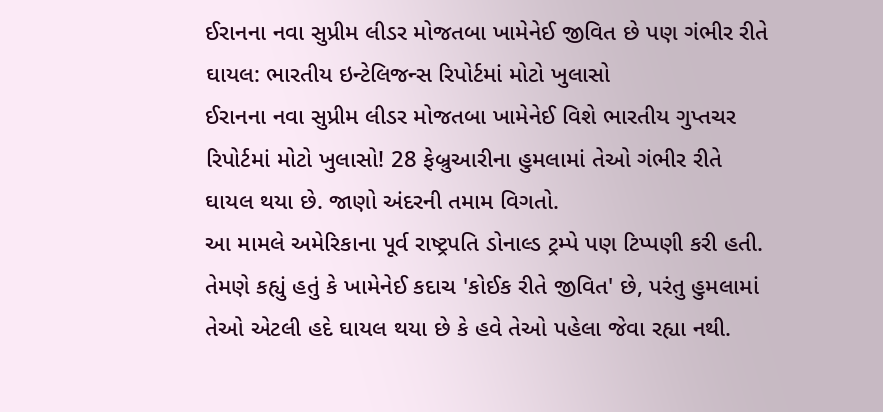ઈરાનના નવા સુપ્રીમ લીડર મોજતબા ખામેનેઈ જીવિત છે પણ ગંભીર રીતે ઘાયલ: ભારતીય ઇન્ટેલિજન્સ રિપોર્ટમાં મોટો ખુલાસો
ઈરાનના નવા સુપ્રીમ લીડર મોજતબા ખામેનેઈ વિશે ભારતીય ગુપ્તચર રિપોર્ટમાં મોટો ખુલાસો! 28 ફેબ્રુઆરીના હુમલામાં તેઓ ગંભીર રીતે ઘાયલ થયા છે. જાણો અંદરની તમામ વિગતો.
આ મામલે અમેરિકાના પૂર્વ રાષ્ટ્રપતિ ડોનાલ્ડ ટ્રમ્પે પણ ટિપ્પણી કરી હતી. તેમણે કહ્યું હતું કે ખામેનેઈ કદાચ 'કોઈક રીતે જીવિત' છે, પરંતુ હુમલામાં તેઓ એટલી હદે ઘાયલ થયા છે કે હવે તેઓ પહેલા જેવા રહ્યા નથી.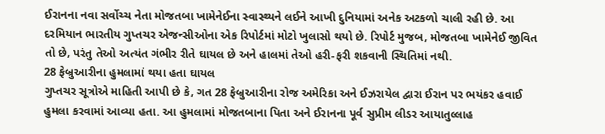ઈરાનના નવા સર્વોચ્ચ નેતા મોજતબા ખામેનેઈના સ્વાસ્થ્યને લઈને આખી દુનિયામાં અનેક અટકળો ચાલી રહી છે. આ દરમિયાન ભારતીય ગુપ્તચર એજન્સીઓના એક રિપોર્ટમાં મોટો ખુલાસો થયો છે. રિપોર્ટ મુજબ, મોજતબા ખામેનેઈ જીવિત તો છે, પરંતુ તેઓ અત્યંત ગંભીર રીતે ઘાયલ છે અને હાલમાં તેઓ હરી-ફરી શકવાની સ્થિતિમાં નથી.
28 ફેબ્રુઆરીના હુમલામાં થયા હતા ઘાયલ
ગુપ્તચર સૂત્રોએ માહિતી આપી છે કે, ગત 28 ફેબ્રુઆરીના રોજ અમેરિકા અને ઈઝરાયેલ દ્વારા ઈરાન પર ભયંકર હવાઈ હુમલા કરવામાં આવ્યા હતા. આ હુમલામાં મોજતબાના પિતા અને ઈરાનના પૂર્વ સુપ્રીમ લીડર આયાતુલ્લાહ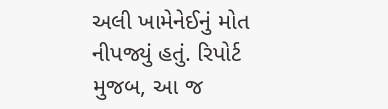અલી ખામેનેઈનું મોત નીપજ્યું હતું. રિપોર્ટ મુજબ, આ જ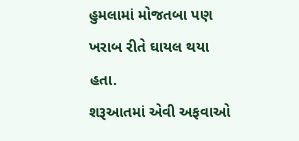હુમલામાં મોજતબા પણ ખરાબ રીતે ઘાયલ થયા હતા.
શરૂઆતમાં એવી અફવાઓ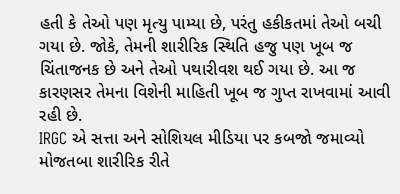હતી કે તેઓ પણ મૃત્યુ પામ્યા છે, પરંતુ હકીકતમાં તેઓ બચી ગયા છે. જોકે, તેમની શારીરિક સ્થિતિ હજુ પણ ખૂબ જ ચિંતાજનક છે અને તેઓ પથારીવશ થઈ ગયા છે. આ જ કારણસર તેમના વિશેની માહિતી ખૂબ જ ગુપ્ત રાખવામાં આવી રહી છે.
IRGC એ સત્તા અને સોશિયલ મીડિયા પર કબજો જમાવ્યો
મોજતબા શારીરિક રીતે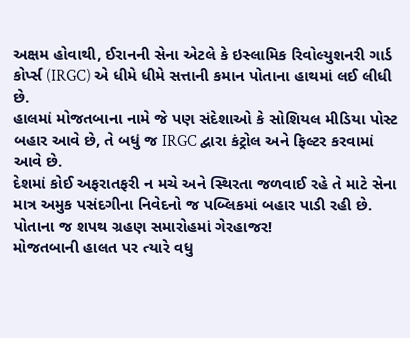અક્ષમ હોવાથી, ઈરાનની સેના એટલે કે ઇસ્લામિક રિવોલ્યુશનરી ગાર્ડ કોર્પ્સ (IRGC) એ ધીમે ધીમે સત્તાની કમાન પોતાના હાથમાં લઈ લીધી છે.
હાલમાં મોજતબાના નામે જે પણ સંદેશાઓ કે સોશિયલ મીડિયા પોસ્ટ બહાર આવે છે, તે બધું જ IRGC દ્વારા કંટ્રોલ અને ફિલ્ટર કરવામાં આવે છે.
દેશમાં કોઈ અફરાતફરી ન મચે અને સ્થિરતા જળવાઈ રહે તે માટે સેના માત્ર અમુક પસંદગીના નિવેદનો જ પબ્લિકમાં બહાર પાડી રહી છે.
પોતાના જ શપથ ગ્રહણ સમારોહમાં ગેરહાજર!
મોજતબાની હાલત પર ત્યારે વધુ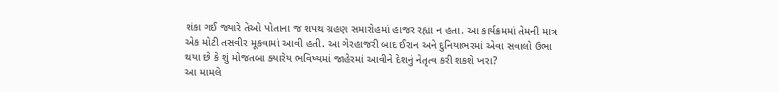શંકા ગઈ જ્યારે તેઓ પોતાના જ શપથ ગ્રહણ સમારોહમાં હાજર રહ્યા ન હતા. આ કાર્યક્રમમાં તેમની માત્ર એક મોટી તસવીર મૂકવામાં આવી હતી. આ ગેરહાજરી બાદ ઈરાન અને દુનિયાભરમાં એવા સવાલો ઉભા થયા છે કે શું મોજતબા ક્યારેય ભવિષ્યમાં જાહેરમાં આવીને દેશનું નેતૃત્વ કરી શકશે ખરા?
આ મામલે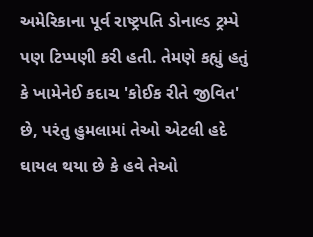અમેરિકાના પૂર્વ રાષ્ટ્રપતિ ડોનાલ્ડ ટ્રમ્પે પણ ટિપ્પણી કરી હતી. તેમણે કહ્યું હતું કે ખામેનેઈ કદાચ 'કોઈક રીતે જીવિત' છે, પરંતુ હુમલામાં તેઓ એટલી હદે ઘાયલ થયા છે કે હવે તેઓ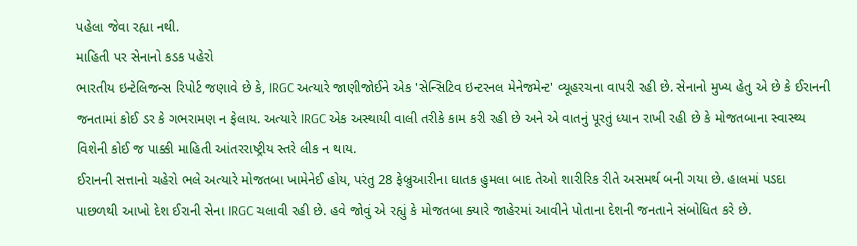પહેલા જેવા રહ્યા નથી.
માહિતી પર સેનાનો કડક પહેરો
ભારતીય ઇન્ટેલિજન્સ રિપોર્ટ જણાવે છે કે, IRGC અત્યારે જાણીજોઈને એક 'સેન્સિટિવ ઇન્ટરનલ મેનેજમેન્ટ' વ્યૂહરચના વાપરી રહી છે. સેનાનો મુખ્ય હેતુ એ છે કે ઈરાનની જનતામાં કોઈ ડર કે ગભરામણ ન ફેલાય. અત્યારે IRGC એક અસ્થાયી વાલી તરીકે કામ કરી રહી છે અને એ વાતનું પૂરતું ધ્યાન રાખી રહી છે કે મોજતબાના સ્વાસ્થ્ય વિશેની કોઈ જ પાક્કી માહિતી આંતરરાષ્ટ્રીય સ્તરે લીક ન થાય.
ઈરાનની સત્તાનો ચહેરો ભલે અત્યારે મોજતબા ખામેનેઈ હોય, પરંતુ 28 ફેબ્રુઆરીના ઘાતક હુમલા બાદ તેઓ શારીરિક રીતે અસમર્થ બની ગયા છે. હાલમાં પડદા પાછળથી આખો દેશ ઈરાની સેના IRGC ચલાવી રહી છે. હવે જોવું એ રહ્યું કે મોજતબા ક્યારે જાહેરમાં આવીને પોતાના દેશની જનતાને સંબોધિત કરે છે.